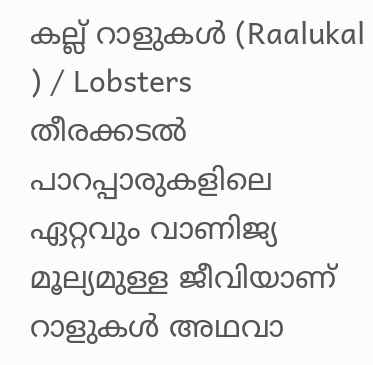കല്ല് റാളുകൾ (Raalukal ) / Lobsters
തീരക്കടൽ പാറപ്പാരുകളിലെ ഏറ്റവും വാണിജ്യ മൂല്യമുള്ള ജീവിയാണ് റാളുകൾ അഥവാ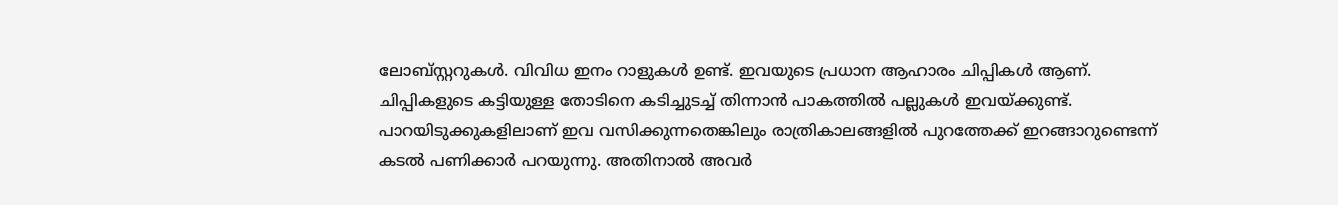ലോബ്സ്റ്ററുകൾ. വിവിധ ഇനം റാളുകൾ ഉണ്ട്. ഇവയുടെ പ്രധാന ആഹാരം ചിപ്പികൾ ആണ്. ചിപ്പികളുടെ കട്ടിയുള്ള തോടിനെ കടിച്ചുടച്ച് തിന്നാൻ പാകത്തിൽ പല്ലുകൾ ഇവയ്ക്കുണ്ട്. പാറയിടുക്കുകളിലാണ് ഇവ വസിക്കുന്നതെങ്കിലും രാത്രികാലങ്ങളിൽ പുറത്തേക്ക് ഇറങ്ങാറുണ്ടെന്ന് കടൽ പണിക്കാർ പറയുന്നു. അതിനാൽ അവർ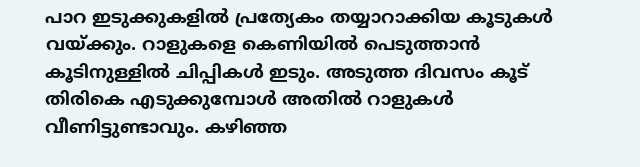പാറ ഇടുക്കുകളിൽ പ്രത്യേകം തയ്യാറാക്കിയ കൂടുകൾ വയ്ക്കും. റാളുകളെ കെണിയിൽ പെടുത്താൻ കൂടിനുള്ളിൽ ചിപ്പികൾ ഇടും. അടുത്ത ദിവസം കൂട് തിരികെ എടുക്കുമ്പോൾ അതിൽ റാളുകൾ വീണിട്ടുണ്ടാവും. കഴിഞ്ഞ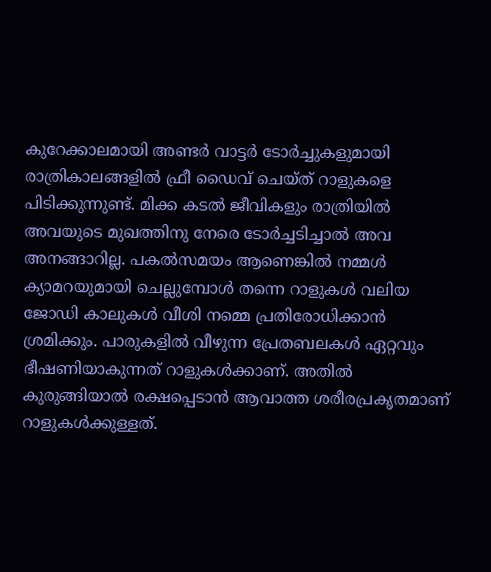കുറേക്കാലമായി അണ്ടർ വാട്ടർ ടോർച്ചുകളുമായി രാത്രികാലങ്ങളിൽ ഫ്രീ ഡൈവ് ചെയ്ത് റാളുകളെ പിടിക്കുന്നുണ്ട്. മിക്ക കടൽ ജീവികളും രാത്രിയിൽ അവയുടെ മുഖത്തിനു നേരെ ടോർച്ചടിച്ചാൽ അവ അനങ്ങാറില്ല. പകൽസമയം ആണെങ്കിൽ നമ്മൾ ക്യാമറയുമായി ചെല്ലുമ്പോൾ തന്നെ റാളുകൾ വലിയ ജോഡി കാലുകൾ വീശി നമ്മെ പ്രതിരോധിക്കാൻ ശ്രമിക്കും. പാരുകളിൽ വീഴുന്ന പ്രേതബലകൾ ഏറ്റവും ഭീഷണിയാകുന്നത് റാളുകൾക്കാണ്. അതിൽ കുരുങ്ങിയാൽ രക്ഷപ്പെടാൻ ആവാത്ത ശരീരപ്രകൃതമാണ് റാളുകൾക്കുള്ളത്.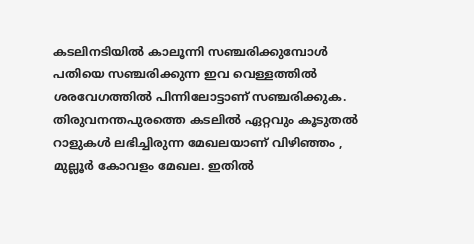കടലിനടിയിൽ കാലൂന്നി സഞ്ചരിക്കുമ്പോൾ പതിയെ സഞ്ചരിക്കുന്ന ഇവ വെള്ളത്തിൽ ശരവേഗത്തിൽ പിന്നിലോട്ടാണ് സഞ്ചരിക്കുക. തിരുവനന്തപുരത്തെ കടലിൽ ഏറ്റവും കൂടുതൽ റാളുകൾ ലഭിച്ചിരുന്ന മേഖലയാണ് വിഴിഞ്ഞം , മുല്ലൂർ കോവളം മേഖല. ഇതിൽ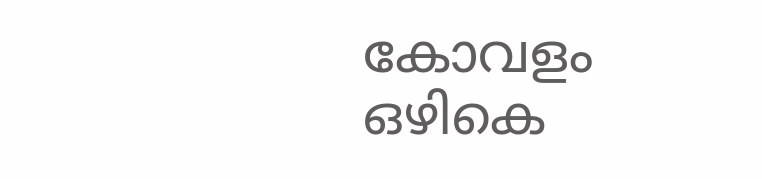കോവളം ഒഴികെ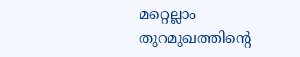മറ്റെല്ലാം തുറമുഖത്തിന്റെ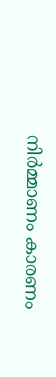നിർമ്മാണം കാരണം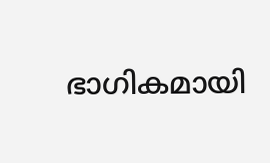ഭാഗികമായി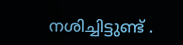നശിച്ചിട്ടുണ്ട് .